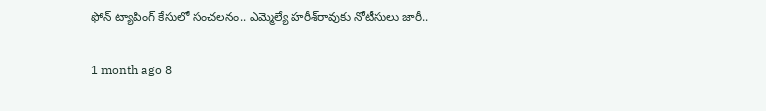ఫోన్ ట్యాపింగ్ కేసులో సంచలనం.. ఎమ్మెల్యే హరీశ్‌రావుకు నోటీసులు జారీ..

1 month ago 8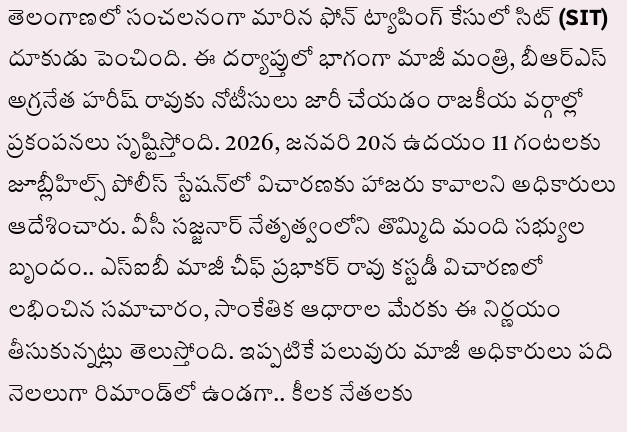తెలంగాణలో సంచలనంగా మారిన ఫోన్ ట్యాపింగ్ కేసులో సిట్ (SIT) దూకుడు పెంచింది. ఈ దర్యాప్తులో భాగంగా మాజీ మంత్రి, బీఆర్ఎస్ అగ్రనేత హరీష్ రావుకు నోటీసులు జారీ చేయడం రాజకీయ వర్గాల్లో ప్రకంపనలు సృష్టిస్తోంది. 2026, జనవరి 20న ఉదయం 11 గంటలకు జూబ్లీహిల్స్ పోలీస్ స్టేషన్‌లో విచారణకు హాజరు కావాలని అధికారులు ఆదేశించారు. వీసీ సజ్జనార్ నేతృత్వంలోని తొమ్మిది మంది సభ్యుల బృందం.. ఎస్‌ఐబీ మాజీ చీఫ్ ప్రభాకర్ రావు కస్టడీ విచారణలో లభించిన సమాచారం, సాంకేతిక ఆధారాల మేరకు ఈ నిర్ణయం తీసుకున్నట్లు తెలుస్తోంది. ఇప్పటికే పలువురు మాజీ అధికారులు పది నెలలుగా రిమాండ్‌లో ఉండగా.. కీలక నేతలకు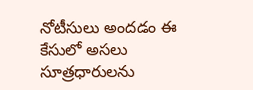నోటీసులు అందడం ఈ కేసులో అసలు సూత్రధారులను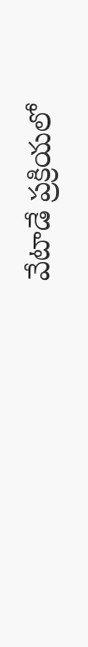వేటాడే ప్రక్రియలో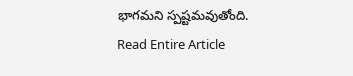భాగమని స్పష్టమవుతోంది.
Read Entire Article